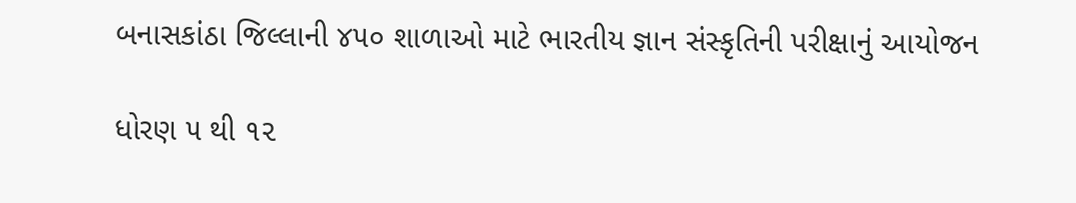બનાસકાંઠા જિલ્લાની ૪૫૦ શાળાઓ માટે ભારતીય જ્ઞાન સંસ્કૃતિની પરીક્ષાનું આયોજન

ધોરણ ૫ થી ૧૨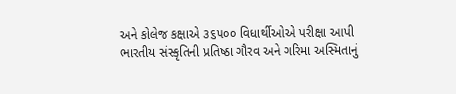અને કોલેજ કક્ષાએ ૩૬૫૦૦ વિધાર્થીઓએ પરીક્ષા આપી
ભારતીય સંસ્કૃતિની પ્રતિષ્ઠા ગૌરવ અને ગરિમા અસ્મિતાનું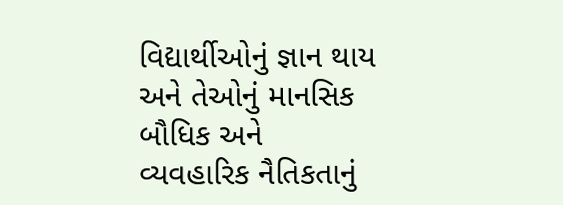વિદ્યાર્થીઓનું જ્ઞાન થાય અને તેઓનું માનસિક બૌધિક અને વ્યવહારિક નૈતિકતાનું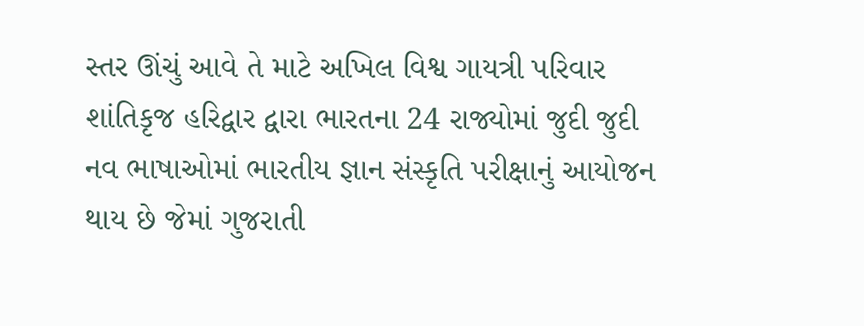સ્તર ઊંચું આવે તે માટે અખિલ વિશ્વ ગાયત્રી પરિવાર શાંતિકૃજ હરિદ્વાર દ્વારા ભારતના 24 રાજ્યોમાં જુદી જુદી નવ ભાષાઓમાં ભારતીય જ્ઞાન સંસ્કૃતિ પરીક્ષાનું આયોજન થાય છે જેમાં ગુજરાતી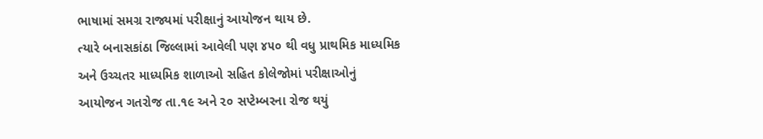ભાષામાં સમગ્ર રાજ્યમાં પરીક્ષાનું આયોજન થાય છે.
ત્યારે બનાસકાંઠા જિલ્લામાં આવેલી પણ ૪૫૦ થી વધુ પ્રાથમિક માધ્યમિક અને ઉચ્ચતર માધ્યમિક શાળાઓ સહિત કોલેજોમાં પરીક્ષાઓનું આયોજન ગતરોજ તા.૧૯ અને ૨૦ સપ્ટેમ્બરના રોજ થયું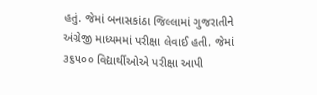હતું. જેમાં બનાસકાંઠા જિલ્લામાં ગુજરાતીને અંગ્રેજી માધ્યમમાં પરીક્ષા લેવાઈ હતી. જેમાં ૩૬૫૦૦ વિદ્યાર્થીઓએ પરીક્ષા આપી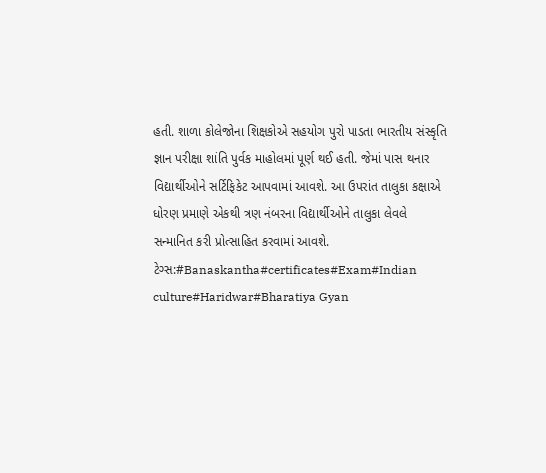હતી. શાળા કોલેજોના શિક્ષકોએ સહયોગ પુરો પાડતા ભારતીય સંસ્કૃતિ જ્ઞાન પરીક્ષા શાંતિ પુર્વક માહોલમાં પૂર્ણ થઈ હતી. જેમાં પાસ થનાર વિદ્યાર્થીઓને સર્ટિફિકેટ આપવામાં આવશે. આ ઉપરાંત તાલુકા કક્ષાએ ધોરણ પ્રમાણે એકથી ત્રણ નંબરના વિદ્યાર્થીઓને તાલુકા લેવલે સન્માનિત કરી પ્રોત્સાહિત કરવામાં આવશે.
ટેગ્સ:#Banaskantha#certificates#Exam#Indian culture#Haridwar#Bharatiya Gyan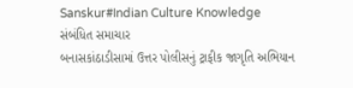Sanskur#Indian Culture Knowledge
સંબંધિત સમાચાર
બનાસકાંઠાડીસામાં ઉત્તર પોલીસનું ટ્રાફીક જાગૃતિ અભિયાન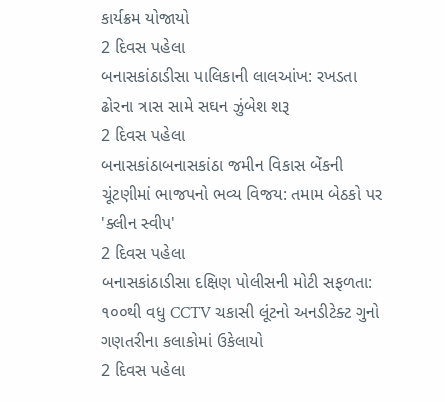કાર્યક્રમ યોજાયો
2 દિવસ પહેલા
બનાસકાંઠાડીસા પાલિકાની લાલઆંખ: રખડતા ઢોરના ત્રાસ સામે સઘન ઝુંબેશ શરૂ
2 દિવસ પહેલા
બનાસકાંઠાબનાસકાંઠા જમીન વિકાસ બેંકની ચૂંટણીમાં ભાજપનો ભવ્ય વિજય: તમામ બેઠકો પર 'ક્લીન સ્વીપ'
2 દિવસ પહેલા
બનાસકાંઠાડીસા દક્ષિણ પોલીસની મોટી સફળતા: ૧૦૦થી વધુ CCTV ચકાસી લૂંટનો અનડીટેક્ટ ગુનો ગણતરીના કલાકોમાં ઉકેલાયો
2 દિવસ પહેલા